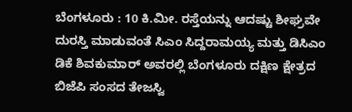ಬೆಂಗಳೂರು : 10 ಕಿ.ಮೀ. ರಸ್ತೆಯನ್ನು ಆದಷ್ಟು ಶೀಘ್ರವೇ ದುರಸ್ತಿ ಮಾಡುವಂತೆ ಸಿಎಂ ಸಿದ್ದರಾಮಯ್ಯ ಮತ್ತು ಡಿಸಿಎಂ ಡಿಕೆ ಶಿವಕುಮಾರ್ ಅವರಲ್ಲಿ ಬೆಂಗಳೂರು ದಕ್ಷಿಣ ಕ್ಷೇತ್ರದ ಬಿಜೆಪಿ ಸಂಸದ ತೇಜಸ್ವಿ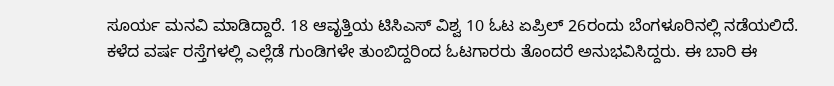ಸೂರ್ಯ ಮನವಿ ಮಾಡಿದ್ದಾರೆ. 18 ಆವೃತ್ತಿಯ ಟಿಸಿಎಸ್ ವಿಶ್ವ 10 ಓಟ ಏಪ್ರಿಲ್ 26ರಂದು ಬೆಂಗಳೂರಿನಲ್ಲಿ ನಡೆಯಲಿದೆ.
ಕಳೆದ ವರ್ಷ ರಸ್ತೆಗಳಲ್ಲಿ ಎಲ್ಲೆಡೆ ಗುಂಡಿಗಳೇ ತುಂಬಿದ್ದರಿಂದ ಓಟಗಾರರು ತೊಂದರೆ ಅನುಭವಿಸಿದ್ದರು. ಈ ಬಾರಿ ಈ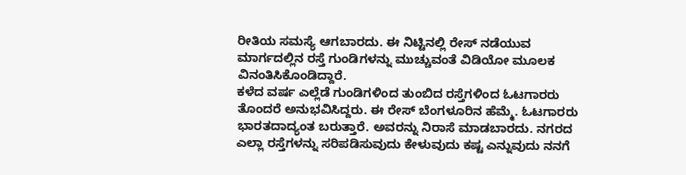ರೀತಿಯ ಸಮಸ್ಯೆ ಆಗಬಾರದು. ಈ ನಿಟ್ಟಿನಲ್ಲಿ ರೇಸ್ ನಡೆಯುವ ಮಾರ್ಗದಲ್ಲಿನ ರಸ್ತೆ ಗುಂಡಿಗಳನ್ನು ಮುಚ್ಚುವಂತೆ ವಿಡಿಯೋ ಮೂಲಕ ವಿನಂತಿಸಿಕೊಂಡಿದ್ದಾರೆ.
ಕಳೆದ ವರ್ಷ ಎಲ್ಲೆಡೆ ಗುಂಡಿಗಳಿಂದ ತುಂಬಿದ ರಸ್ತೆಗಳಿಂದ ಓಟಗಾರರು ತೊಂದರೆ ಅನುಭವಿಸಿದ್ದರು. ಈ ರೇಸ್ ಬೆಂಗಳೂರಿನ ಹೆಮ್ಮೆ. ಓಟಗಾರರು ಭಾರತದಾದ್ಯಂತ ಬರುತ್ತಾರೆ. ಅವರನ್ನು ನಿರಾಸೆ ಮಾಡಬಾರದು. ನಗರದ ಎಲ್ಲಾ ರಸ್ತೆಗಳನ್ನು ಸರಿಪಡಿಸುವುದು ಕೇಳುವುದು ಕಷ್ಟ ಎನ್ನುವುದು ನನಗೆ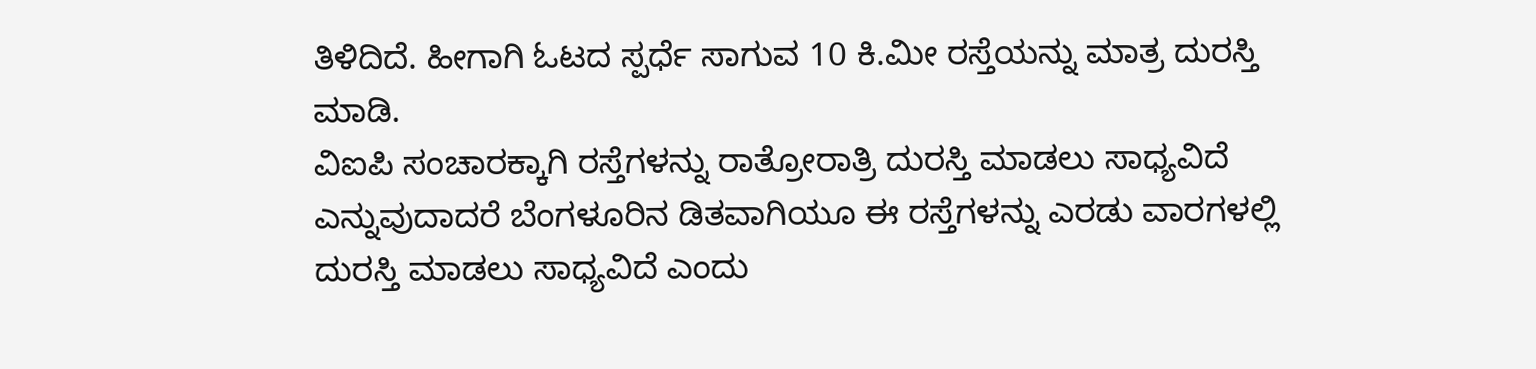ತಿಳಿದಿದೆ. ಹೀಗಾಗಿ ಓಟದ ಸ್ಪರ್ಧೆ ಸಾಗುವ 10 ಕಿ.ಮೀ ರಸ್ತೆಯನ್ನು ಮಾತ್ರ ದುರಸ್ತಿ ಮಾಡಿ.
ವಿಐಪಿ ಸಂಚಾರಕ್ಕಾಗಿ ರಸ್ತೆಗಳನ್ನು ರಾತ್ರೋರಾತ್ರಿ ದುರಸ್ತಿ ಮಾಡಲು ಸಾಧ್ಯವಿದೆ ಎನ್ನುವುದಾದರೆ ಬೆಂಗಳೂರಿನ ಡಿತವಾಗಿಯೂ ಈ ರಸ್ತೆಗಳನ್ನು ಎರಡು ವಾರಗಳಲ್ಲಿ ದುರಸ್ತಿ ಮಾಡಲು ಸಾಧ್ಯವಿದೆ ಎಂದು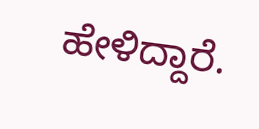ಹೇಳಿದ್ದಾರೆ.